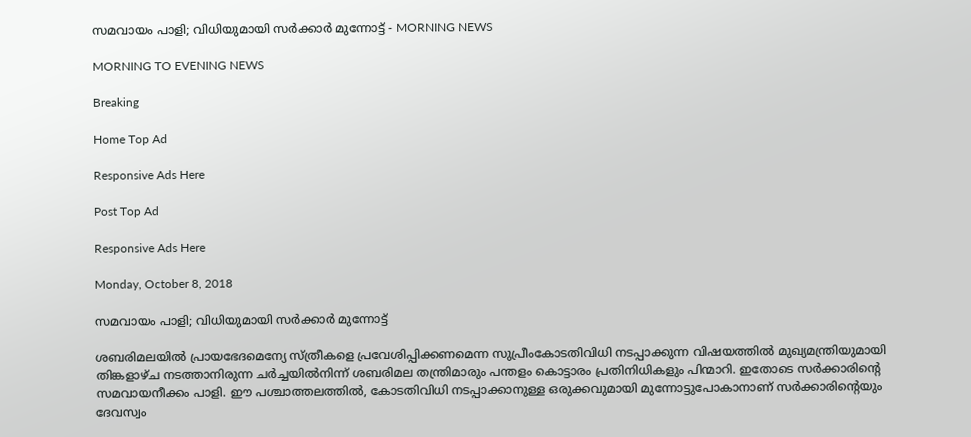സമവായം പാളി; വിധിയുമായി സർക്കാർ മുന്നോട്ട് - MORNING NEWS

MORNING TO EVENING NEWS

Breaking

Home Top Ad

Responsive Ads Here

Post Top Ad

Responsive Ads Here

Monday, October 8, 2018

സമവായം പാളി; വിധിയുമായി സർക്കാർ മുന്നോട്ട്

ശബരിമലയിൽ പ്രായഭേദമെന്യേ സ്ത്രീകളെ പ്രവേശിപ്പിക്കണമെന്ന സുപ്രീംകോടതിവിധി നടപ്പാക്കുന്ന വിഷയത്തിൽ മുഖ്യമന്ത്രിയുമായി തിങ്കളാഴ്ച നടത്താനിരുന്ന ചർച്ചയിൽനിന്ന് ശബരിമല തന്ത്രിമാരും പന്തളം കൊട്ടാരം പ്രതിനിധികളും പിന്മാറി. ഇതോടെ സർക്കാരിന്റെ സമവായനീക്കം പാളി. ഈ പശ്ചാത്തലത്തിൽ, കോടതിവിധി നടപ്പാക്കാനുള്ള ഒരുക്കവുമായി മുന്നോട്ടുപോകാനാണ് സർക്കാരിന്റെയും ദേവസ്വം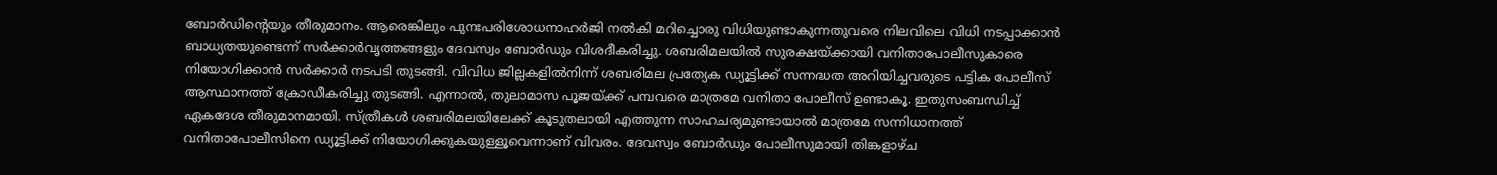ബോർഡിന്റെയും തീരുമാനം. ആരെങ്കിലും പുനഃപരിശോധനാഹർജി നൽകി മറിച്ചൊരു വിധിയുണ്ടാകുന്നതുവരെ നിലവിലെ വിധി നടപ്പാക്കാൻ ബാധ്യതയുണ്ടെന്ന് സർക്കാർവൃത്തങ്ങളും ദേവസ്വം ബോർഡും വിശദീകരിച്ചു. ശബരിമലയിൽ സുരക്ഷയ്ക്കായി വനിതാപോലീസുകാരെ നിയോഗിക്കാൻ സർക്കാർ നടപടി തുടങ്ങി. വിവിധ ജില്ലകളിൽനിന്ന് ശബരിമല പ്രത്യേക ഡ്യൂട്ടിക്ക് സന്നദ്ധത അറിയിച്ചവരുടെ പട്ടിക പോലീസ് ആസ്ഥാനത്ത് ക്രോഡീകരിച്ചു തുടങ്ങി. എന്നാൽ, തുലാമാസ പൂജയ്ക്ക് പമ്പവരെ മാത്രമേ വനിതാ പോലീസ് ഉണ്ടാകൂ. ഇതുസംബന്ധിച്ച് ഏകദേശ തീരുമാനമായി. സ്ത്രീകൾ ശബരിമലയിലേക്ക് കൂടുതലായി എത്തുന്ന സാഹചര്യമുണ്ടായാൽ മാത്രമേ സന്നിധാനത്ത് വനിതാപോലീസിനെ ഡ്യൂട്ടിക്ക് നിയോഗിക്കുകയുള്ളൂവെന്നാണ് വിവരം. ദേവസ്വം ബോർഡും പോലീസുമായി തിങ്കളാഴ്ച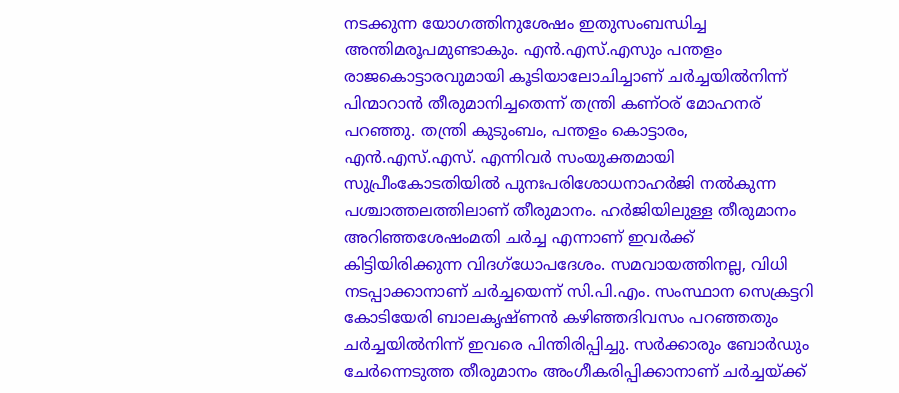നടക്കുന്ന യോഗത്തിനുശേഷം ഇതുസംബന്ധിച്ച അന്തിമരൂപമുണ്ടാകും. എൻ.എസ്.എസും പന്തളം രാജകൊട്ടാരവുമായി കൂടിയാലോചിച്ചാണ് ചർച്ചയിൽനിന്ന് പിന്മാറാൻ തീരുമാനിച്ചതെന്ന് തന്ത്രി കണ്ഠര് മോഹനര് പറഞ്ഞു. തന്ത്രി കുടുംബം, പന്തളം കൊട്ടാരം, എൻ.എസ്.എസ്. എന്നിവർ സംയുക്തമായി സുപ്രീംകോടതിയിൽ പുനഃപരിശോധനാഹർജി നൽകുന്ന പശ്ചാത്തലത്തിലാണ് തീരുമാനം. ഹർജിയിലുള്ള തീരുമാനം അറിഞ്ഞശേഷംമതി ചർച്ച എന്നാണ് ഇവർക്ക് കിട്ടിയിരിക്കുന്ന വിദഗ്ധോപദേശം. സമവായത്തിനല്ല, വിധി നടപ്പാക്കാനാണ് ചർച്ചയെന്ന് സി.പി.എം. സംസ്ഥാന സെക്രട്ടറി കോടിയേരി ബാലകൃഷ്ണൻ കഴിഞ്ഞദിവസം പറഞ്ഞതും ചർച്ചയിൽനിന്ന് ഇവരെ പിന്തിരിപ്പിച്ചു. സർക്കാരും ബോർഡും ചേർന്നെടുത്ത തീരുമാനം അംഗീകരിപ്പിക്കാനാണ് ചർച്ചയ്ക്ക്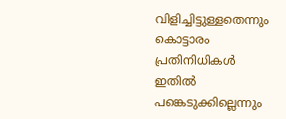വിളിച്ചിട്ടുള്ളതെന്നും കൊട്ടാരം പ്രതിനിധികൾ ഇതിൽ പങ്കെടുക്കില്ലെന്നും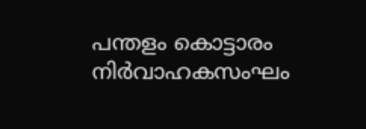പന്തളം കൊട്ടാരം നിർവാഹകസംഘം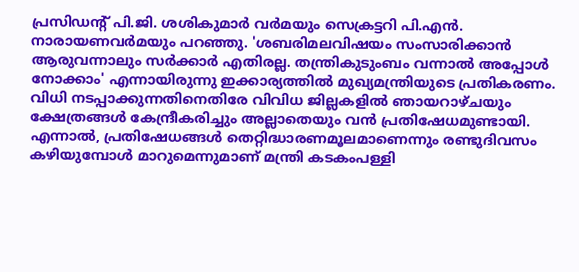പ്രസിഡന്റ് പി.ജി. ശശികുമാർ വർമയും സെക്രട്ടറി പി.എൻ. നാരായണവർമയും പറഞ്ഞു. 'ശബരിമലവിഷയം സംസാരിക്കാൻ ആരുവന്നാലും സർക്കാർ എതിരല്ല. തന്ത്രികുടുംബം വന്നാൽ അപ്പോൾ നോക്കാം' എന്നായിരുന്നു ഇക്കാര്യത്തിൽ മുഖ്യമന്ത്രിയുടെ പ്രതികരണം. വിധി നടപ്പാക്കുന്നതിനെതിരേ വിവിധ ജില്ലകളിൽ ഞായറാഴ്ചയും ക്ഷേത്രങ്ങൾ കേന്ദ്രീകരിച്ചും അല്ലാതെയും വൻ പ്രതിഷേധമുണ്ടായി. എന്നാൽ, പ്രതിഷേധങ്ങൾ തെറ്റിദ്ധാരണമൂലമാണെന്നും രണ്ടുദിവസം കഴിയുമ്പോൾ മാറുമെന്നുമാണ് മന്ത്രി കടകംപള്ളി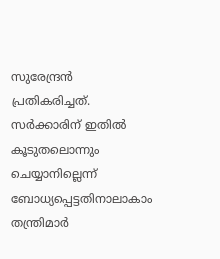സുരേന്ദ്രൻ പ്രതികരിച്ചത്. സർക്കാരിന് ഇതിൽ കൂടുതലൊന്നും ചെയ്യാനില്ലെന്ന് ബോധ്യപ്പെട്ടതിനാലാകാം തന്ത്രിമാർ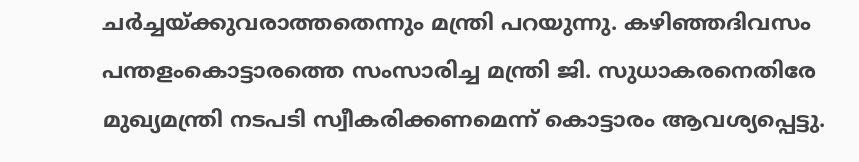ചർച്ചയ്ക്കുവരാത്തതെന്നും മന്ത്രി പറയുന്നു. കഴിഞ്ഞദിവസം പന്തളംകൊട്ടാരത്തെ സംസാരിച്ച മന്ത്രി ജി. സുധാകരനെതിരേ മുഖ്യമന്ത്രി നടപടി സ്വീകരിക്കണമെന്ന് കൊട്ടാരം ആവശ്യപ്പെട്ടു.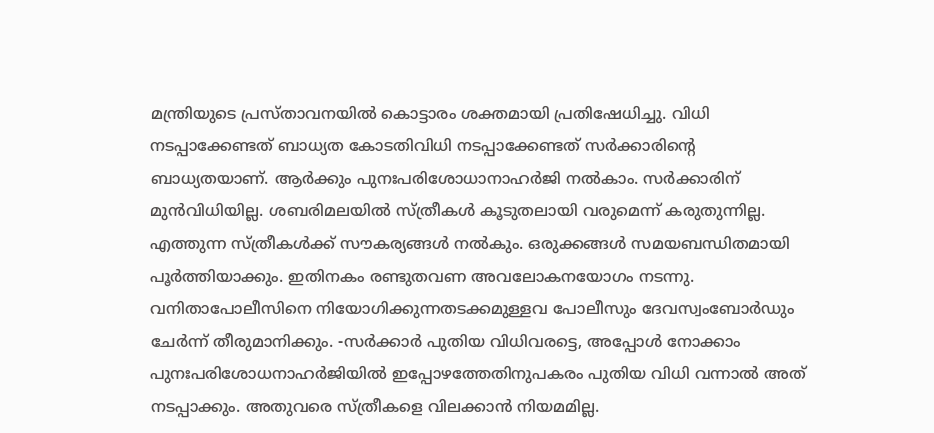മന്ത്രിയുടെ പ്രസ്താവനയിൽ കൊട്ടാരം ശക്തമായി പ്രതിഷേധിച്ചു. വിധി നടപ്പാക്കേണ്ടത് ബാധ്യത കോടതിവിധി നടപ്പാക്കേണ്ടത് സർക്കാരിന്റെ ബാധ്യതയാണ്. ആർക്കും പുനഃപരിശോധാനാഹർജി നൽകാം. സർക്കാരിന് മുൻവിധിയില്ല. ശബരിമലയിൽ സ്ത്രീകൾ കൂടുതലായി വരുമെന്ന് കരുതുന്നില്ല. എത്തുന്ന സ്ത്രീകൾക്ക് സൗകര്യങ്ങൾ നൽകും. ഒരുക്കങ്ങൾ സമയബന്ധിതമായി പൂർത്തിയാക്കും. ഇതിനകം രണ്ടുതവണ അവലോകനയോഗം നടന്നു. വനിതാപോലീസിനെ നിയോഗിക്കുന്നതടക്കമുള്ളവ പോലീസും ദേവസ്വംബോർഡും ചേർന്ന് തീരുമാനിക്കും. -സർക്കാർ പുതിയ വിധിവരട്ടെ, അപ്പോൾ നോക്കാം പുനഃപരിശോധനാഹർജിയിൽ ഇപ്പോഴത്തേതിനുപകരം പുതിയ വിധി വന്നാൽ അത് നടപ്പാക്കും. അതുവരെ സ്ത്രീകളെ വിലക്കാൻ നിയമമില്ല.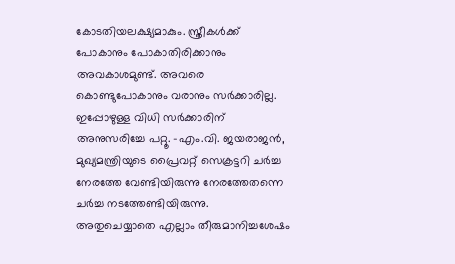കോടതിയലക്ഷ്യമാകും. സ്ത്രീകൾക്ക് പോകാനും പോകാതിരിക്കാനും അവകാശമുണ്ട്. അവരെ കൊണ്ടുപോകാനും വരാനും സർക്കാരില്ല. ഇപ്പോഴുള്ള വിധി സർക്കാരിന് അനുസരിച്ചേ പറ്റൂ. -എം.വി. ജയരാജൻ, മുഖ്യമന്ത്രിയുടെ പ്രൈവറ്റ് സെക്രട്ടറി ചർച്ച നേരത്തേ വേണ്ടിയിരുന്നു നേരത്തേതന്നെ ചർച്ച നടത്തേണ്ടിയിരുന്നു. അതുചെയ്യാതെ എല്ലാം തീരുമാനിച്ചശേഷം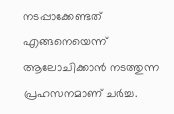നടപ്പാക്കേണ്ടത് എങ്ങനെയെന്ന് ആലോചിക്കാൻ നടത്തുന്ന പ്രഹസനമാണ് ചർച്ച.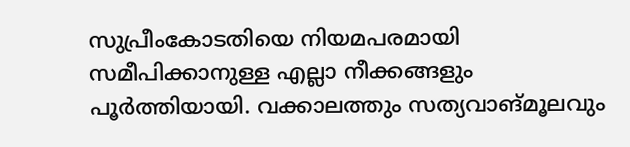സുപ്രീംകോടതിയെ നിയമപരമായി സമീപിക്കാനുള്ള എല്ലാ നീക്കങ്ങളും പൂർത്തിയായി. വക്കാലത്തും സത്യവാങ്മൂലവും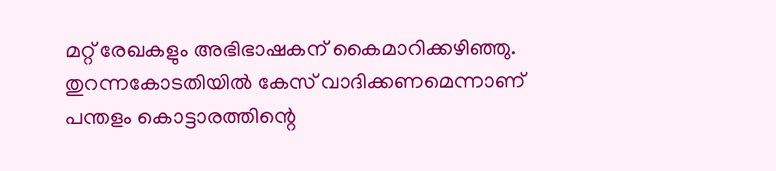മറ്റ് രേഖകളും അഭിഭാഷകന് കൈമാറിക്കഴിഞ്ഞു. തുറന്നകോടതിയിൽ കേസ് വാദിക്കണമെന്നാണ് പന്തളം കൊട്ടാരത്തിന്റെ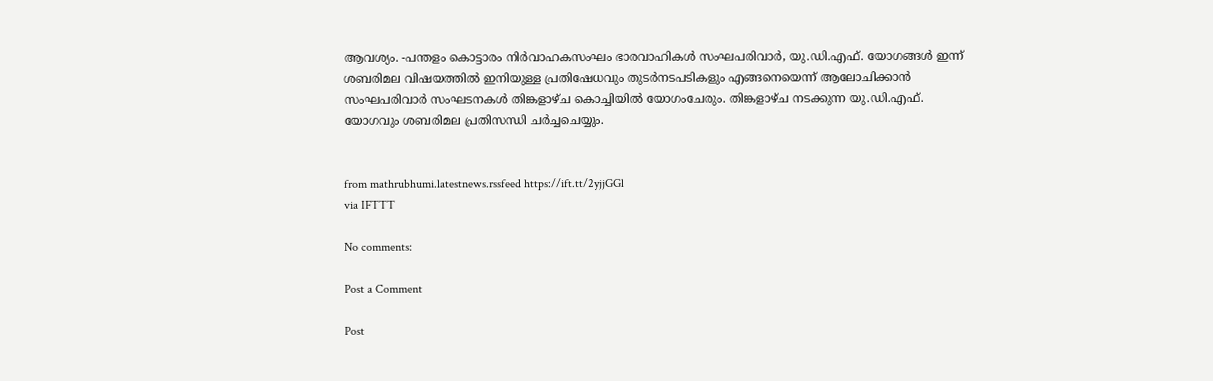ആവശ്യം. -പന്തളം കൊട്ടാരം നിർവാഹകസംഘം ഭാരവാഹികൾ സംഘപരിവാർ, യു.ഡി.എഫ്. യോഗങ്ങൾ ഇന്ന് ശബരിമല വിഷയത്തിൽ ഇനിയുള്ള പ്രതിഷേധവും തുടർനടപടികളും എങ്ങനെയെന്ന് ആലോചിക്കാൻ സംഘപരിവാർ സംഘടനകൾ തിങ്കളാഴ്ച കൊച്ചിയിൽ യോഗംചേരും. തിങ്കളാഴ്ച നടക്കുന്ന യു.ഡി.എഫ്. യോഗവും ശബരിമല പ്രതിസന്ധി ചർച്ചചെയ്യും.


from mathrubhumi.latestnews.rssfeed https://ift.tt/2yjjGGl
via IFTTT

No comments:

Post a Comment

Post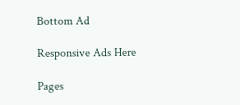Bottom Ad

Responsive Ads Here

Pages